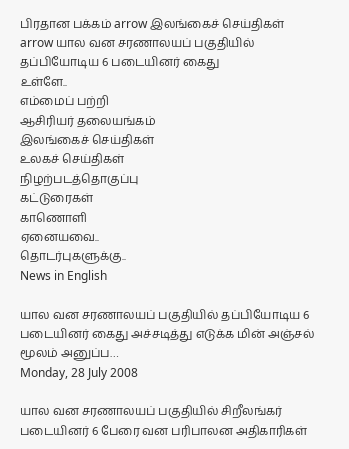பிரதான பக்கம் arrow இலங்கைச் செய்திகள் arrow யால வன சரணாலயப் பகுதியில் தப்பியோடிய 6 படையினர் கைது
உள்ளே..
எம்மைப் பற்றி
ஆசிரியர் தலையங்கம்
இலங்கைச் செய்திகள்
உலகச் செய்திகள்
நிழற்படத்தொகுப்பு
கட்டுரைகள்
காணொளி
ஏனையவை..
தொடர்புகளுக்கு..
News in English

யால வன சரணாலயப் பகுதியில் தப்பியோடிய 6 படையினர் கைது அச்சடித்து எடுக்க மின் அஞ்சல் மூலம் அனுப்ப…
Monday, 28 July 2008

யால வன சரணாலயப் பகுதியில் சிறீலங்கர் படையினர் 6 பேரை வன பரிபாலன அதிகாரிகள்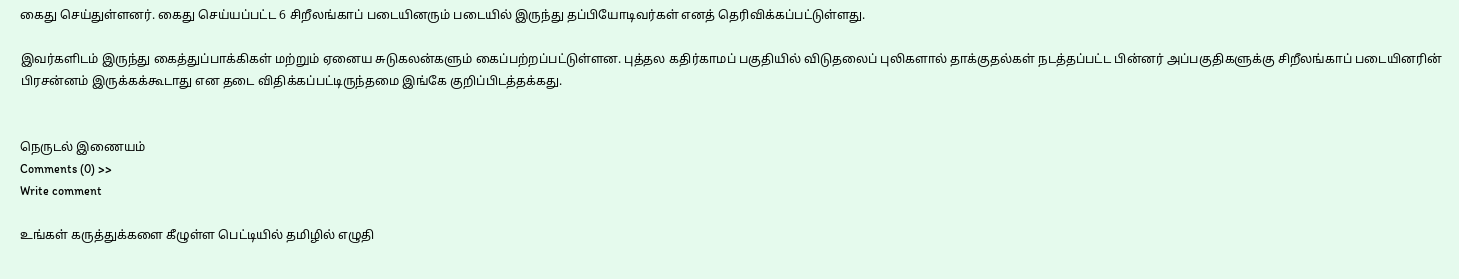கைது செய்துள்ளனர். கைது செய்யப்பட்ட 6 சிறீலங்காப் படையினரும் படையில் இருந்து தப்பியோடிவர்கள் எனத் தெரிவிக்கப்பட்டுள்ளது.

இவர்களிடம் இருந்து கைத்துப்பாக்கிகள் மற்றும் ஏனைய சுடுகலன்களும் கைப்பற்றப்பட்டுள்ளன. புத்தல கதிர்காமப் பகுதியில் விடுதலைப் புலிகளால் தாக்குதல்கள் நடத்தப்பட்ட பின்னர் அப்பகுதிகளுக்கு சிறீலங்காப் படையினரின் பிரசன்னம் இருக்கக்கூடாது என தடை விதிக்கப்பட்டிருந்தமை இங்கே குறிப்பிடத்தக்கது.


நெருடல் இணையம்
Comments (0) >>
Write comment

உங்கள் கருத்துக்களை கீழுள்ள பெட்டியில் தமிழில் எழுதி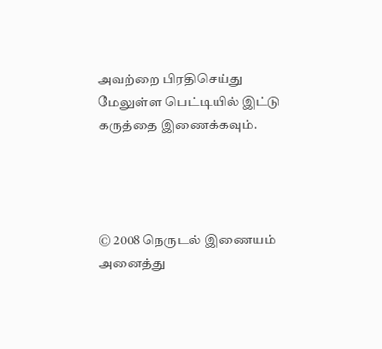அவற்றை பிரதிசெய்து மேலுள்ள பெட்டியில் இட்டு கருத்தை இணைக்கவும்.




© 2008 நெருடல் இணையம்
அனைத்து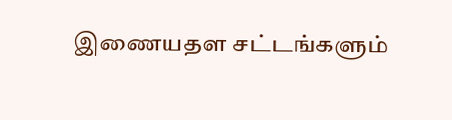இணையதள சட்டங்களும்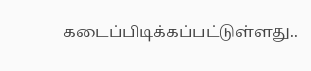கடைப்பிடிக்கப்பட்டுள்ளது..